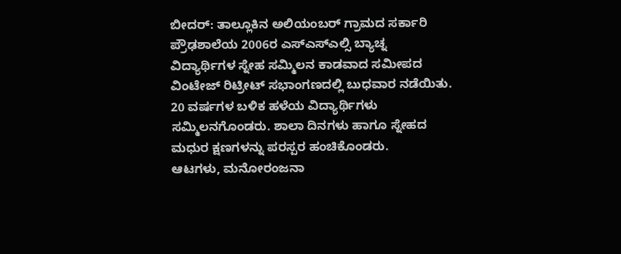ಬೀದರ್: ತಾಲ್ಲೂಕಿನ ಅಲಿಯಂಬರ್ ಗ್ರಾಮದ ಸರ್ಕಾರಿ ಪ್ರೌಢಶಾಲೆಯ 2006ರ ಎಸ್ಎಸ್ಎಲ್ಸಿ ಬ್ಯಾಚ್ನ ವಿದ್ಯಾರ್ಥಿಗಳ ಸ್ನೇಹ ಸಮ್ಮಿಲನ ಕಾಡವಾದ ಸಮೀಪದ ವಿಂಟೇಜ್ ರಿಟ್ರೀಟ್ ಸಭಾಂಗಣದಲ್ಲಿ ಬುಧವಾರ ನಡೆಯಿತು.
20 ವರ್ಷಗಳ ಬಳಿಕ ಹಳೆಯ ವಿದ್ಯಾರ್ಥಿಗಳು ಸಮ್ಮಿಲನಗೊಂಡರು. ಶಾಲಾ ದಿನಗಳು ಹಾಗೂ ಸ್ನೇಹದ ಮಧುರ ಕ್ಷಣಗಳನ್ನು ಪರಸ್ಪರ ಹಂಚಿಕೊಂಡರು.
ಆಟಗಳು, ಮನೋರಂಜನಾ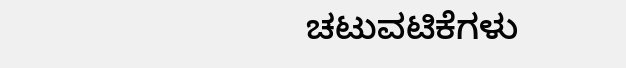ಚಟುವಟಿಕೆಗಳು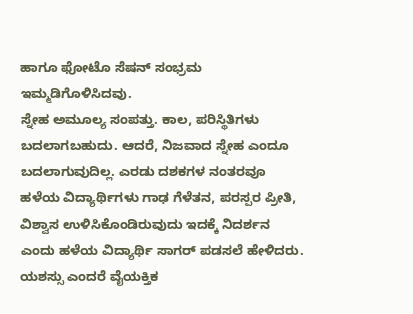ಹಾಗೂ ಫೋಟೊ ಸೆಷನ್ ಸಂಭ್ರಮ ಇಮ್ಮಡಿಗೊಳಿಸಿದವು.
ಸ್ನೇಹ ಅಮೂಲ್ಯ ಸಂಪತ್ತು. ಕಾಲ, ಪರಿಸ್ಥಿತಿಗಳು ಬದಲಾಗಬಹುದು. ಆದರೆ, ನಿಜವಾದ ಸ್ನೇಹ ಎಂದೂ ಬದಲಾಗುವುದಿಲ್ಲ. ಎರಡು ದಶಕಗಳ ನಂತರವೂ ಹಳೆಯ ವಿದ್ಯಾರ್ಥಿಗಳು ಗಾಢ ಗೆಳೆತನ, ಪರಸ್ಪರ ಪ್ರೀತಿ, ವಿಶ್ವಾಸ ಉಳಿಸಿಕೊಂಡಿರುವುದು ಇದಕ್ಕೆ ನಿದರ್ಶನ ಎಂದು ಹಳೆಯ ವಿದ್ಯಾರ್ಥಿ ಸಾಗರ್ ಪಡಸಲೆ ಹೇಳಿದರು.
ಯಶಸ್ಸು ಎಂದರೆ ವೈಯಕ್ತಿಕ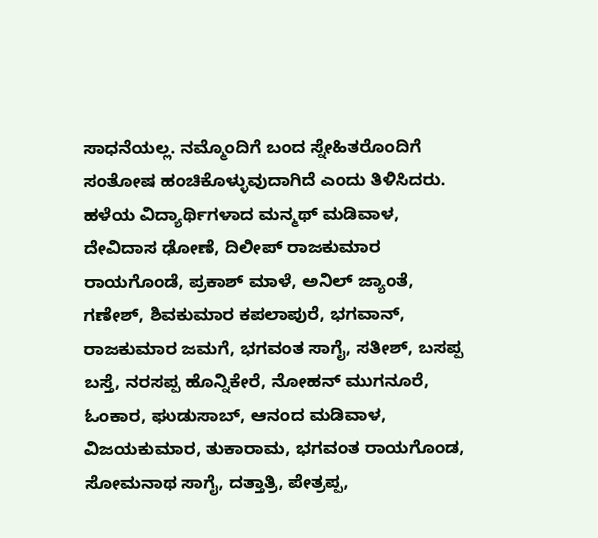ಸಾಧನೆಯಲ್ಲ. ನಮ್ಮೊಂದಿಗೆ ಬಂದ ಸ್ನೇಹಿತರೊಂದಿಗೆ ಸಂತೋಷ ಹಂಚಿಕೊಳ್ಳುವುದಾಗಿದೆ ಎಂದು ತಿಳಿಸಿದರು.
ಹಳೆಯ ವಿದ್ಯಾರ್ಥಿಗಳಾದ ಮನ್ಮಥ್ ಮಡಿವಾಳ, ದೇವಿದಾಸ ಢೋಣೆ, ದಿಲೀಪ್ ರಾಜಕುಮಾರ ರಾಯಗೊಂಡೆ, ಪ್ರಕಾಶ್ ಮಾಳೆ, ಅನಿಲ್ ಜ್ಯಾಂತೆ, ಗಣೇಶ್, ಶಿವಕುಮಾರ ಕಪಲಾಪುರೆ, ಭಗವಾನ್, ರಾಜಕುಮಾರ ಜಮಗೆ, ಭಗವಂತ ಸಾಗೈ, ಸತೀಶ್, ಬಸಪ್ಪ ಬಸ್ತೆ, ನರಸಪ್ಪ ಹೊನ್ನಿಕೇರೆ, ನೋಹನ್ ಮುಗನೂರೆ, ಓಂಕಾರ, ಘುಡುಸಾಬ್, ಆನಂದ ಮಡಿವಾಳ, ವಿಜಯಕುಮಾರ, ತುಕಾರಾಮ, ಭಗವಂತ ರಾಯಗೊಂಡ, ಸೋಮನಾಥ ಸಾಗೈ, ದತ್ತಾತ್ರಿ, ಪೇತ್ರಪ್ಪ,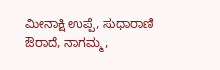ಮೀನಾಕ್ಷಿ ಉಪ್ಪೆ, ಸುಧಾರಾಣಿ ಔರಾದೆ, ನಾಗಮ್ಮ,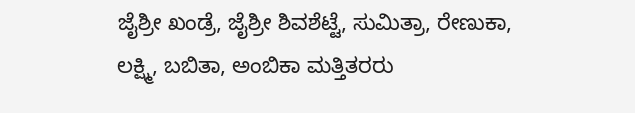ಜೈಶ್ರೀ ಖಂಡ್ರೆ, ಜೈಶ್ರೀ ಶಿವಶೆಟ್ಟೆ, ಸುಮಿತ್ರಾ, ರೇಣುಕಾ, ಲಕ್ಷ್ಮಿ, ಬಬಿತಾ, ಅಂಬಿಕಾ ಮತ್ತಿತರರು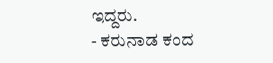ಇದ್ದರು.
- ಕರುನಾಡ ಕಂದ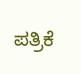ಪತ್ರಿಕೆ